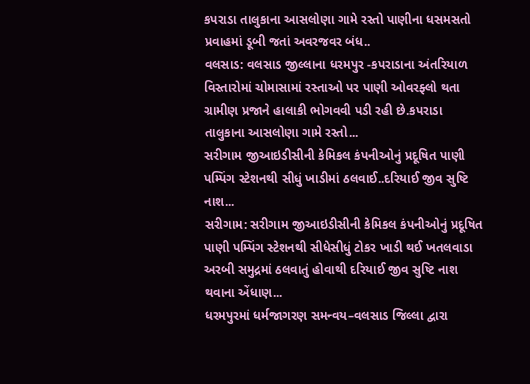કપરાડા તાલુકાના આસલોણા ગામે રસ્તો પાણીના ધસમસતો પ્રવાહમાં ડૂબી જતાં અવરજવર બંધ..
વલસાડ: વલસાડ જીલ્લાના ધરમપુર -કપરાડાના અંતરિયાળ વિસ્તારોમાં ચોમાસામાં રસ્તાઓ પર પાણી ઓવરફ્લો થતા ગ્રામીણ પ્રજાને હાલાકી ભોગવવી પડી રહી છે.કપરાડા તાલુકાના આસલોણા ગામે રસ્તો...
સરીગામ જીઆઇડીસીની કેમિકલ કંપનીઓનું પ્રદૂષિત પાણી પમ્પિંગ સ્ટેશનથી સીધું ખાડીમાં ઠલવાઈ..દરિયાઈ જીવ સુષ્ટિ નાશ...
સરીગામ: સરીગામ જીઆઇડીસીની કેમિકલ કંપનીઓનું પ્રદૂષિત પાણી પમ્પિંગ સ્ટેશનથી સીધેસીધું ટોકર ખાડી થઈ ખતલવાડા અરબી સમુદ્રમાં ઠલવાતું હોવાથી દરિયાઈ જીવ સુષ્ટિ નાશ થવાના એંધાણ...
ધરમપુરમાં ધર્મજાગરણ સમન્વય–વલસાડ જિલ્લા દ્વારા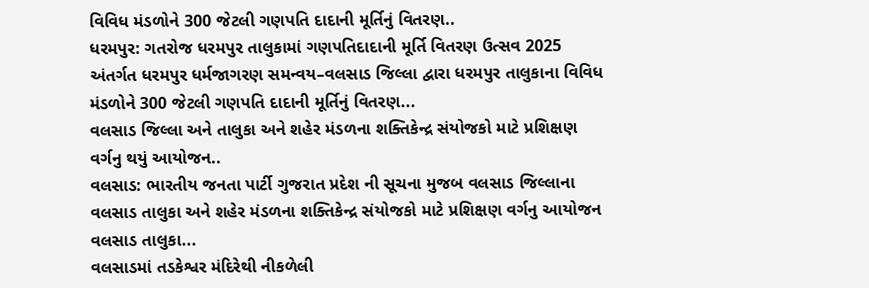વિવિધ મંડળોને 300 જેટલી ગણપતિ દાદાની મૂર્તિનું વિતરણ..
ધરમપુર: ગતરોજ ધરમપુર તાલુકામાં ગણપતિદાદાની મૂર્તિ વિતરણ ઉત્સવ 2025 અંતર્ગત ધરમપુર ધર્મજાગરણ સમન્વય–વલસાડ જિલ્લા દ્વારા ધરમપુર તાલુકાના વિવિધ મંડળોને 300 જેટલી ગણપતિ દાદાની મૂર્તિનું વિતરણ...
વલસાડ જિલ્લા અને તાલુકા અને શહેર મંડળના શક્તિકેન્દ્ર સંયોજકો માટે પ્રશિક્ષણ વર્ગનુ થયું આયોજન..
વલસાડ: ભારતીય જનતા પાર્ટી ગુજરાત પ્રદેશ ની સૂચના મુજબ વલસાડ જિલ્લાના વલસાડ તાલુકા અને શહેર મંડળના શક્તિકેન્દ્ર સંયોજકો માટે પ્રશિક્ષણ વર્ગનુ આયોજન વલસાડ તાલુકા...
વલસાડમાં તડકેશ્વર મંદિરેથી નીકળેલી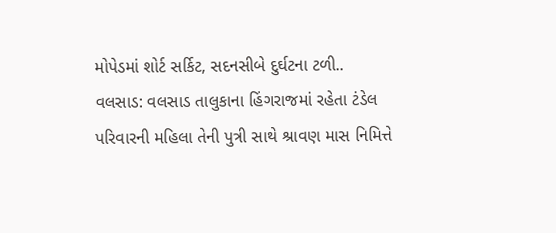મોપેડમાં શોર્ટ સર્કિટ, સદનસીબે દુર્ઘટના ટળી..
વલસાડ: વલસાડ તાલુકાના હિંગરાજમાં રહેતા ટંડેલ પરિવારની મહિલા તેની પુત્રી સાથે શ્રાવણ માસ નિમિત્તે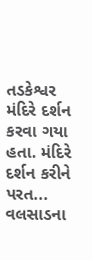તડકેશ્વર મંદિરે દર્શન કરવા ગયા હતા. મંદિરે દર્શન કરીને પરત...
વલસાડના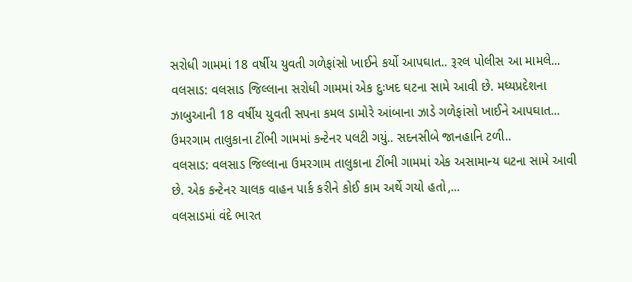સરોધી ગામમાં 18 વર્ષીય યુવતી ગળેફાંસો ખાઈને કર્યો આપઘાત.. રૂરલ પોલીસ આ મામલે...
વલસાડ: વલસાડ જિલ્લાના સરોધી ગામમાં એક દુઃખદ ઘટના સામે આવી છે. મધ્યપ્રદેશના ઝાબુઆની 18 વર્ષીય યુવતી સપના કમલ ડામોરે આંબાના ઝાડે ગળેફાંસો ખાઈને આપઘાત...
ઉમરગામ તાલુકાના ટીંભી ગામમાં કન્ટેનર પલટી ગયું.. સદનસીબે જાનહાનિ ટળી..
વલસાડ: વલસાડ જિલ્લાના ઉમરગામ તાલુકાના ટીંભી ગામમાં એક અસામાન્ય ઘટના સામે આવી છે. એક કન્ટેનર ચાલક વાહન પાર્ક કરીને કોઈ કામ અર્થે ગયો હતો,...
વલસાડમાં વંદે ભારત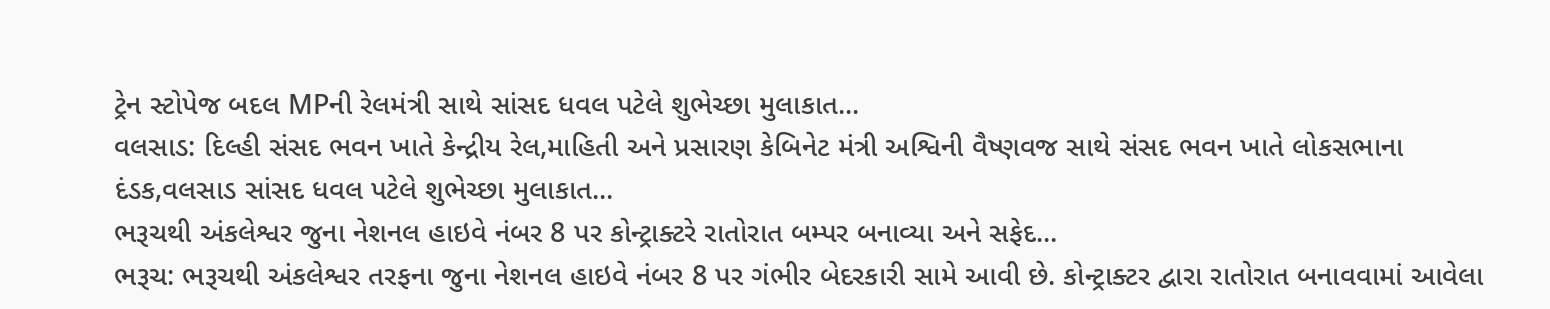ટ્રેન સ્ટોપેજ બદલ MPની રેલમંત્રી સાથે સાંસદ ધવલ પટેલે શુભેચ્છા મુલાકાત...
વલસાડ: દિલ્હી સંસદ ભવન ખાતે કેન્દ્રીય રેલ,માહિતી અને પ્રસારણ કેબિનેટ મંત્રી અશ્વિની વૈષ્ણવજ સાથે સંસદ ભવન ખાતે લોકસભાના દંડક,વલસાડ સાંસદ ધવલ પટેલે શુભેચ્છા મુલાકાત...
ભરૂચથી અંકલેશ્વર જુના નેશનલ હાઇવે નંબર 8 પર કોન્ટ્રાક્ટરે રાતોરાત બમ્પર બનાવ્યા અને સફેદ...
ભરૂચ: ભરૂચથી અંકલેશ્વર તરફના જુના નેશનલ હાઇવે નંબર 8 પર ગંભીર બેદરકારી સામે આવી છે. કોન્ટ્રાક્ટર દ્વારા રાતોરાત બનાવવામાં આવેલા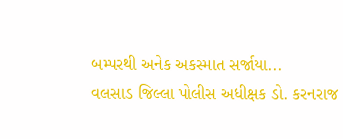બમ્પરથી અનેક અકસ્માત સર્જાયા...
વલસાડ જિલ્લા પોલીસ અધીક્ષક ડો. કરનરાજ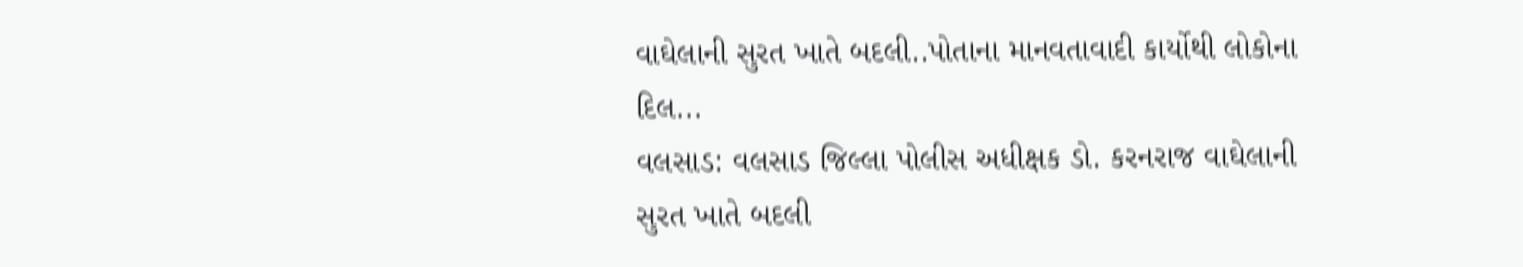વાઘેલાની સુરત ખાતે બદલી..પોતાના માનવતાવાદી કાર્યોથી લોકોના દિલ...
વલસાડ: વલસાડ જિલ્લા પોલીસ અધીક્ષક ડો. કરનરાજ વાઘેલાની સુરત ખાતે બદલી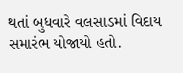થતાં બુધવારે વલસાડમાં વિદાય સમારંભ યોજાયો હતો.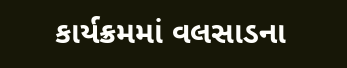કાર્યક્રમમાં વલસાડના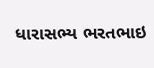ધારાસભ્ય ભરતભાઇ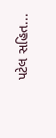પટેલ સહિત...